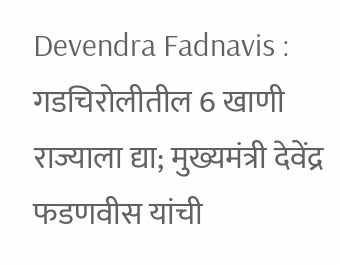Devendra Fadnavis : गडचिरोलीतील 6 खाणी राज्याला द्या; मुख्यमंत्री देवेंद्र फडणवीस यांची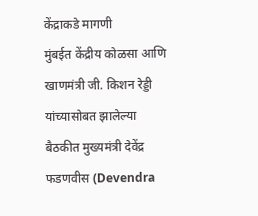केंद्राकडे मागणी
मुंबईत केंद्रीय कोळसा आणि खाणमंत्री जी. किशन रेड्डी यांच्यासोबत झालेल्या बैठकीत मुख्यमंत्री देवेंद्र फडणवीस (Devendra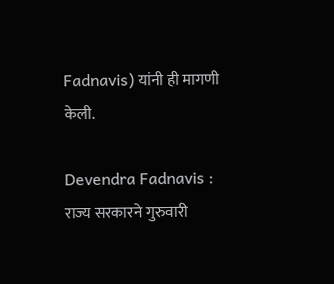Fadnavis) यांनी ही मागणी केली.

Devendra Fadnavis : राज्य सरकारने गुरुवारी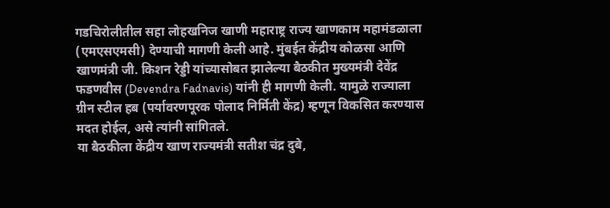गडचिरोलीतील सहा लोहखनिज खाणी महाराष्ट्र राज्य खाणकाम महामंडळाला (एमएसएमसी) देण्याची मागणी केली आहे. मुंबईत केंद्रीय कोळसा आणि खाणमंत्री जी. किशन रेड्डी यांच्यासोबत झालेल्या बैठकीत मुख्यमंत्री देवेंद्र फडणवीस (Devendra Fadnavis) यांनी ही मागणी केली. यामुळे राज्याला ग्रीन स्टील हब (पर्यावरणपूरक पोलाद निर्मिती केंद्र) म्हणून विकसित करण्यास मदत होईल, असे त्यांनी सांगितले.
या बैठकीला केंद्रीय खाण राज्यमंत्री सतीश चंद्र दुबे,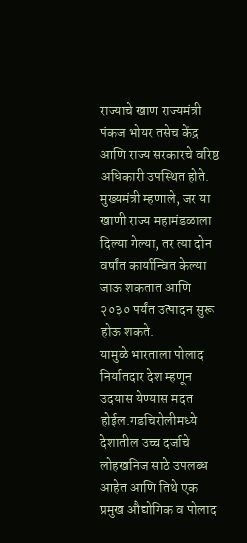राज्याचे खाण राज्यमंत्री पंकज भोयर तसेच केंद्र आणि राज्य सरकारचे वरिष्ठ अधिकारी उपस्थित होते. मुख्यमंत्री म्हणाले, जर या खाणी राज्य महामंडळाला दिल्या गेल्या, तर त्या दोन वर्षांत कार्यान्वित केल्या जाऊ शकतात आणि २०३० पर्यंत उत्पादन सुरू होऊ शकते.
यामुळे भारताला पोलाद निर्यातदार देश म्हणून उदयास येण्यास मदत होईल.गडचिरोलीमध्ये देशातील उच्च दर्जाचे लोहखनिज साठे उपलब्ध आहेत आणि तिथे एक प्रमुख औद्योगिक व पोलाद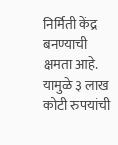निर्मिती केंद्र बनण्याची क्षमता आहे.
यामुळे ३ लाख कोटी रुपयांची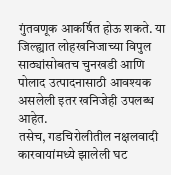गुंतवणूक आकर्षित होऊ शकते. या जिल्ह्यात लोहखनिजाच्या विपुल साठ्यांसोबतच चुनखडी आणि पोलाद उत्पादनासाठी आवश्यक असलेली इतर खनिजेही उपलब्ध आहेत.
तसेच, गडचिरोलीतील नक्षलवादी कारवायांमध्ये झालेली घट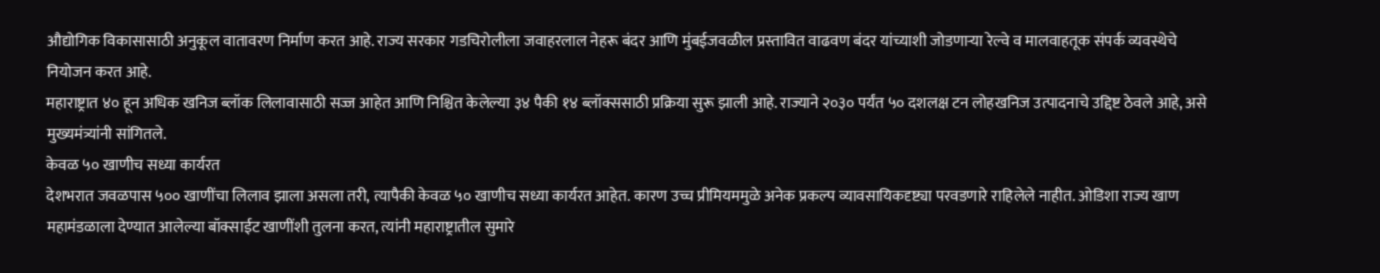औद्योगिक विकासासाठी अनुकूल वातावरण निर्माण करत आहे. राज्य सरकार गडचिरोलीला जवाहरलाल नेहरू बंदर आणि मुंबईजवळील प्रस्तावित वाढवण बंदर यांच्याशी जोडणाऱ्या रेल्वे व मालवाहतूक संपर्क व्यवस्थेचे नियोजन करत आहे.
महाराष्ट्रात ४० हून अधिक खनिज ब्लॉक लिलावासाठी सज्ज आहेत आणि निश्चित केलेल्या ३४ पैकी १४ ब्लॉक्ससाठी प्रक्रिया सुरू झाली आहे. राज्याने २०३० पर्यंत ५० दशलक्ष टन लोहखनिज उत्पादनाचे उद्दिष्ट ठेवले आहे, असे मुख्यमंत्र्यांनी सांगितले.
केवळ ५० खाणीच सध्या कार्यरत
देशभरात जवळपास ५०० खाणींचा लिलाव झाला असला तरी, त्यापैकी केवळ ५० खाणीच सध्या कार्यरत आहेत. कारण उच्च प्रीमियममुळे अनेक प्रकल्प व्यावसायिकदृष्ट्या परवडणारे राहिलेले नाहीत. ओडिशा राज्य खाण महामंडळाला देण्यात आलेल्या बॉक्साईट खाणींशी तुलना करत, त्यांनी महाराष्ट्रातील सुमारे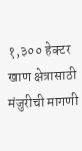१,३०० हेक्टर खाण क्षेत्रासाठी मंजुरीची मागणी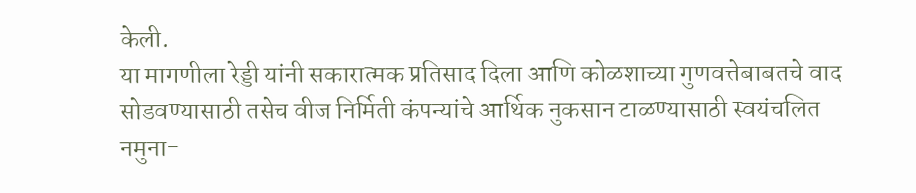केली.
या मागणीला रेड्डी यांनी सकारात्मक प्रतिसाद दिला आणि कोळशाच्या गुणवत्तेबाबतचे वाद सोडवण्यासाठी तसेच वीज निर्मिती कंपन्यांचे आर्थिक नुकसान टाळण्यासाठी स्वयंचलित नमुना-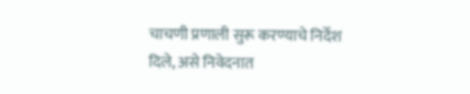चाचणी प्रणाली सुरू करण्याचे निर्देश दिले, असे निवेदनात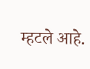म्हटले आहे.